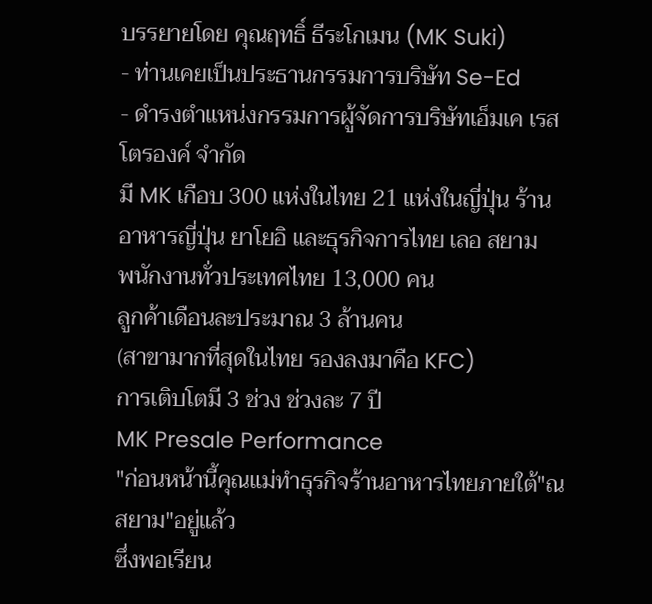บรรยายโดย คุณฤทธิ์ ธีระโกเมน (MK Suki)
- ท่านเคยเป็นประธานกรรมการบริษัท Se-Ed
- ดำรงตำแหน่งกรรมการผู้จัดการบริษัทเอ็มเค เรสโตรองค์ จำกัด
มี MK เกือบ 300 แห่งในไทย 21 แห่งในญี่ปุ่น ร้านอาหารญี่ปุ่น ยาโยอิ และธุรกิจการไทย เลอ สยาม
พนักงานทั่วประเทศไทย 13,000 คน
ลูกค้าเดือนละประมาณ 3 ล้านคน
(สาขามากที่สุดในไทย รองลงมาคือ KFC)
การเติบโตมี 3 ช่วง ช่วงละ 7 ปี
MK Presale Performance
"ก่อนหน้านี้คุณแม่ทำธุรกิจร้านอาหารไทยภายใต้"ณ สยาม"อยู่แล้ว
ซึ่งพอเรียน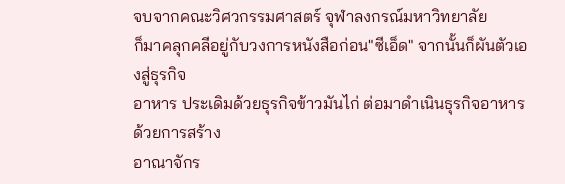จบจากคณะวิศวกรรมศาสตร์ จุฬาลงกรณ์มหาวิทยาลัย
ก็มาคลุกคลีอยู่กับวงการหนังสือก่อน"ซีเอ็ด" จากนั้นก็ผันตัวเองสู่ธุรกิจ
อาหาร ประเดิมด้วยธุรกิจข้าวมันไก่ ต่อมาดำเนินธุรกิจอาหารด้วยการสร้าง
อาณาจักร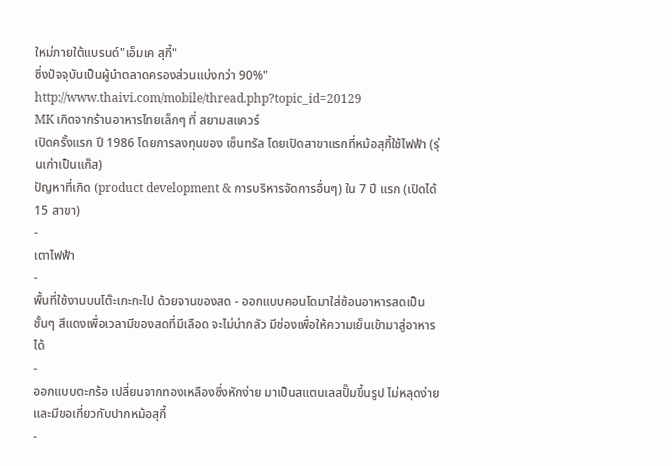ใหม่ภายใต้แบรนด์"เอ็มเค สุกี้"
ซึ่งปัจจุบันเป็นผู้นำตลาดครองส่วนแบ่งกว่า 90%"
http://www.thaivi.com/mobile/thread.php?topic_id=20129
MK เกิดจากร้านอาหารไทยเล็กๆ ที่ สยามสแควร์
เปิดครั้งแรก ปี 1986 โดยการลงทุนของ เซ็นทรัล โดยเปิดสาขาแรกที่หม้อสุกี้ใช้ไฟฟ้า (รุ่นเก่าเป็นแก๊ส)
ปัญหาที่เกิด (product development & การบริหารจัดการอื่นๆ) ใน 7 ปี แรก (เปิดได้ 15 สาขา)
-
เตาไฟฟ้า
-
พื้นที่ใช้งานบนโต๊ะเกะกะไป ด้วยจานของสด - ออกแบบคอนโดมาใส่ซ้อนอาหารสดเป็นชั้นๆ สีแดงเพื่อเวลามีของสดที่มีเลือด จะไม่น่ากลัว มีช่องเพื่อให้ความเย็นเข้ามาสู่อาหารได้
-
ออกแบบตะกร้อ เปลี่ยนจากทองเหลืองซึ่งหักง่าย มาเป็นสแตนเลสปั๊มขึ้นรูป ไม่หลุดง่าย และมีขอเกี่ยวกับปากหม้อสุกี้
-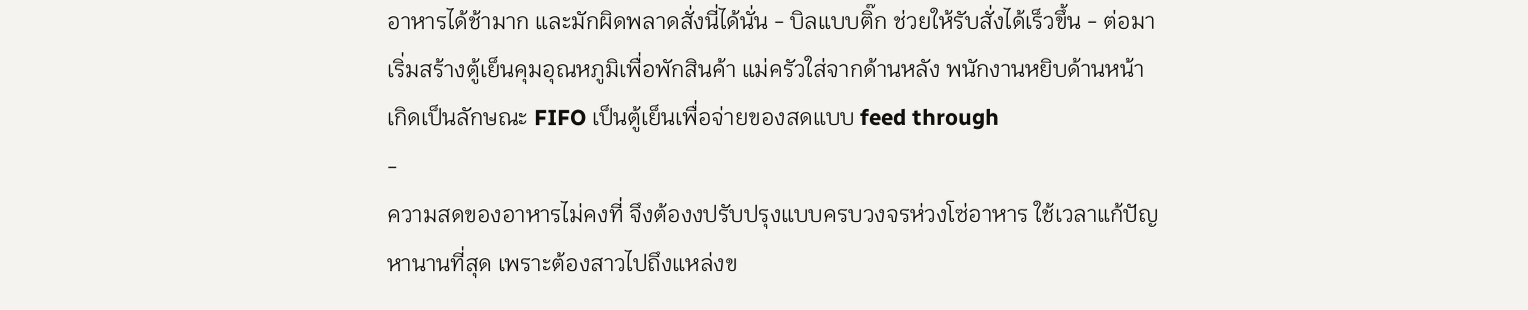อาหารได้ช้ามาก และมักผิดพลาดสั่งนี่ได้นั่น - บิลแบบติ๊ก ช่วยให้รับสั่งได้เร็วขึ้น - ต่อมา เริ่มสร้างตู้เย็นคุมอุณหภูมิเพื่อพักสินค้า แม่ครัวใส่จากด้านหลัง พนักงานหยิบด้านหน้า เกิดเป็นลักษณะ FIFO เป็นตู้เย็นเพื่อจ่ายของสดแบบ feed through
-
ความสดของอาหารไม่คงที่ จึงต้องงปรับปรุงแบบครบวงจรห่วงโซ่อาหาร ใช้เวลาแก้ปัญหานานที่สุด เพราะต้องสาวไปถึงแหล่งข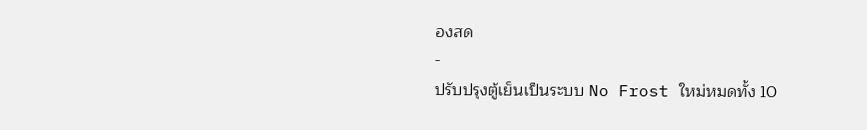องสด
-
ปรับปรุงตู้เย็นเป็นระบบ No Frost ใหม่หมดทั้ง 10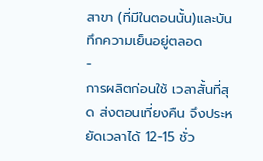สาขา (ที่มีในตอนนั้น)และบันทึกความเย็นอยู่ตลอด
-
การผลิตก่อนใช้ เวลาสั้นที่สุด ส่งตอนเที่ยงคืน จึงประหยัดเวลาได้ 12-15 ชั่ว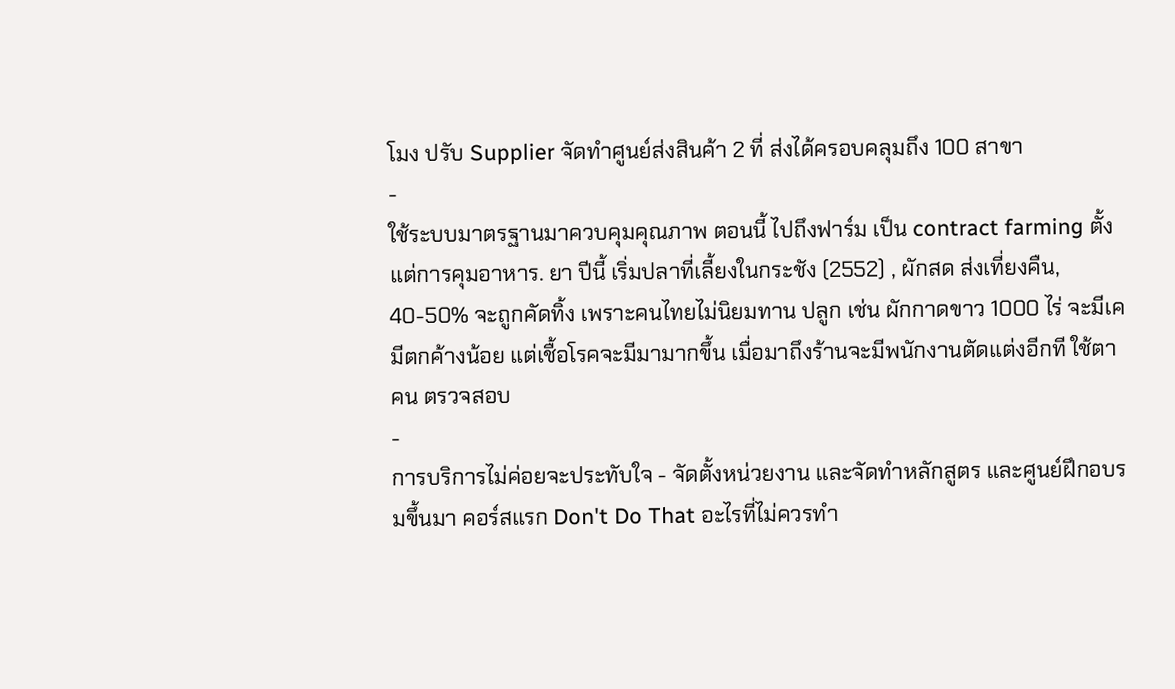โมง ปรับ Supplier จัดทำศูนย์ส่งสินค้า 2 ที่ ส่งได้ครอบคลุมถึง 100 สาขา
-
ใช้ระบบมาตรฐานมาควบคุมคุณภาพ ตอนนี้ ไปถึงฟาร์ม เป็น contract farming ตั้งแต่การคุมอาหาร. ยา ปีนี้ เริ่มปลาที่เลี้ยงในกระชัง (2552) , ผักสด ส่งเที่ยงคืน, 40-50% จะถูกคัดทิ้ง เพราะคนไทยไม่นิยมทาน ปลูก เช่น ผักกาดขาว 1000 ไร่ จะมีเคมีตกค้างน้อย แต่เชื้อโรคจะมีมามากขึ้น เมื่อมาถึงร้านจะมีพนักงานตัดแต่งอีกที ใช้ตาคน ตรวจสอบ
-
การบริการไม่ค่อยจะประทับใจ - จัดตั้งหน่วยงาน และจัดทำหลักสูตร และศูนย์ฝึกอบรมขึ้นมา คอร์สแรก Don't Do That อะไรที่ไม่ควรทำ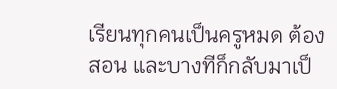เรียนทุกคนเป็นครูหมด ต้องสอน และบางทีก็กลับมาเป็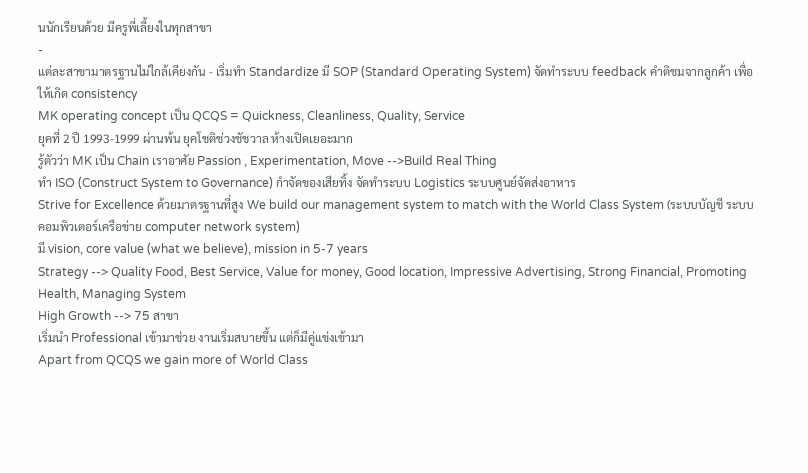นนักเรียนด้วย มีครูพี่เลี้ยงในทุกสาขา
-
แต่ละสาขามาตรฐานไม่ใกล้เคียงกัน - เริ่มทำ Standardize มี SOP (Standard Operating System) จัดทำระบบ feedback คำติชมจากลูกค้า เพื่อให้เกิด consistency
MK operating concept เป็น QCQS = Quickness, Cleanliness, Quality, Service
ยุคที่ 2 ปี 1993-1999 ผ่านพ้น ยุคโชติช่วงชัชวาล ห้างเปิดเยอะมาก
รู้ตัวว่า MK เป็น Chain เราอาศัย Passion , Experimentation, Move -->Build Real Thing
ทำ ISO (Construct System to Governance) กำจัดของเสียทิ้ง จัดทำระบบ Logistics ระบบศูนย์จัดส่งอาหาร
Strive for Excellence ด้วยมาตรฐานที่สูง We build our management system to match with the World Class System (ระบบบัญชี ระบบคอมพิวเตอร์เครือข่าย computer network system)
มี vision, core value (what we believe), mission in 5-7 years
Strategy --> Quality Food, Best Service, Value for money, Good location, Impressive Advertising, Strong Financial, Promoting Health, Managing System
High Growth --> 75 สาขา
เริ่มนำ Professional เข้ามาช่วย งานเริ่มสบายขึ้น แต่ก็มีคู่แข่งเข้ามา
Apart from QCQS we gain more of World Class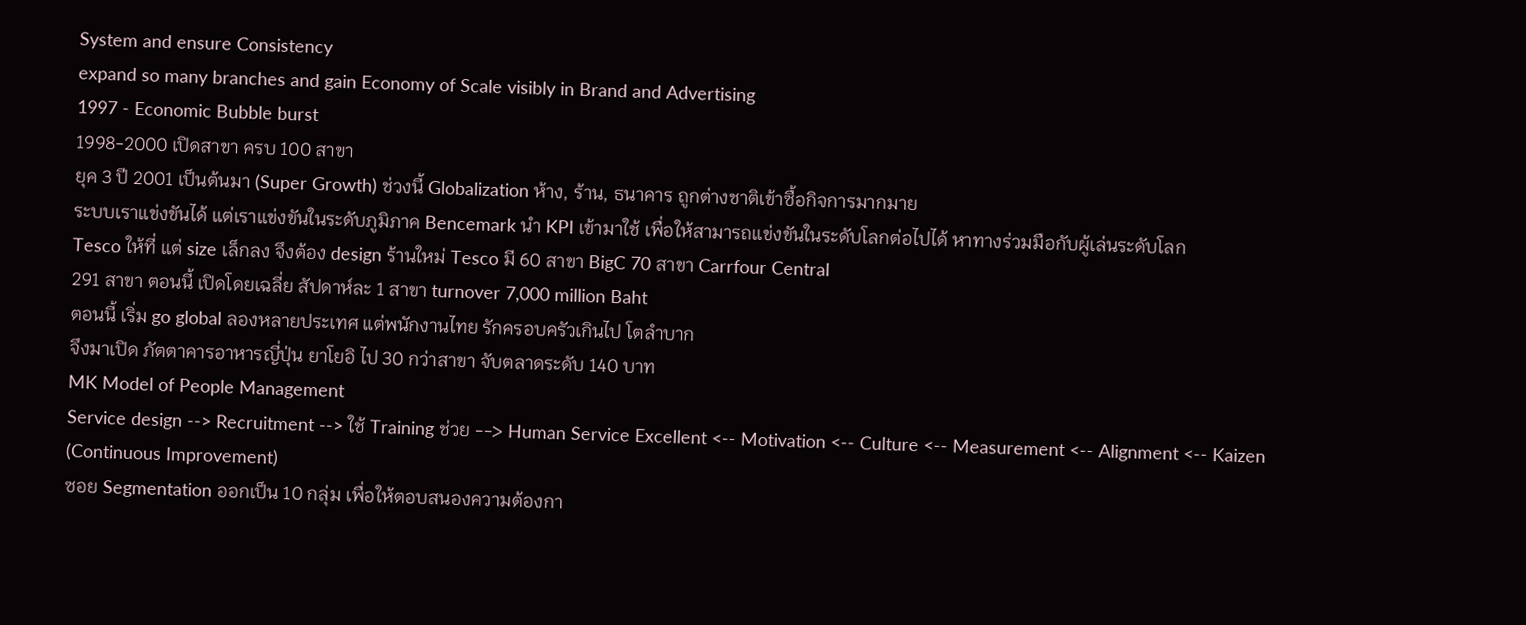System and ensure Consistency
expand so many branches and gain Economy of Scale visibly in Brand and Advertising
1997 - Economic Bubble burst
1998-2000 เปิดสาขา ครบ 100 สาขา
ยุค 3 ปี 2001 เป็นต้นมา (Super Growth) ช่วงนี้ Globalization ห้าง, ร้าน, ธนาคาร ถูกต่างชาติเข้าซื้อกิจการมากมาย
ระบบเราแข่งขันได้ แต่เราแข่งขันในระดับภูมิภาค Bencemark นำ KPI เข้ามาใช้ เพื่อให้สามารถแข่งขันในระดับโลกต่อไปได้ หาทางร่วมมือกับผู้เล่นระดับโลก
Tesco ให้ที่ แต่ size เล็กลง จึงต้อง design ร้านใหม่ Tesco มี 60 สาขา BigC 70 สาขา Carrfour Central
291 สาขา ตอนนี้ เปิดโดยเฉลี่ย สัปดาห์ละ 1 สาขา turnover 7,000 million Baht
ตอนนี้ เริ่ม go global ลองหลายประเทศ แต่พนักงานไทย รักครอบครัวเกินไป โตลำบาก
จึงมาเปิด ภัตตาคารอาหารญี่ปุ่น ยาโยอิ ไป 30 กว่าสาขา จับตลาดระดับ 140 บาท
MK Model of People Management
Service design --> Recruitment --> ใช้ Training ช่วย --> Human Service Excellent <-- Motivation <-- Culture <-- Measurement <-- Alignment <-- Kaizen (Continuous Improvement)
ซอย Segmentation ออกเป็น 10 กลุ่ม เพื่อให้ตอบสนองความต้องกา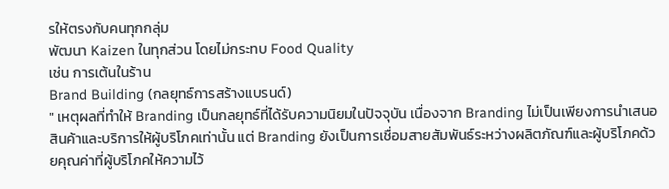รให้ตรงกับคนทุกกลุ่ม
พัฒนา Kaizen ในทุกส่วน โดยไม่กระทบ Food Quality
เช่น การเต้นในร้าน
Brand Building (กลยุทธ์การสร้างแบรนด์)
" เหตุผลที่ทำให้ Branding เป็นกลยุทธ์ที่ได้รับความนิยมในปัจจุบัน เนื่องจาก Branding ไม่เป็นเพียงการนำเสนอสินค้าและบริการให้ผู้บริโภคเท่านั้น แต่ Branding ยังเป็นการเชื่อมสายสัมพันธ์ระหว่างผลิตภัณฑ์และผู้บริโภคด้วยคุณค่าที่ผู้บริโภคให้ความไว้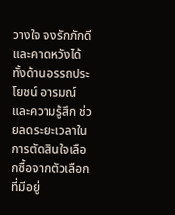วางใจ จงรักภักดี และคาดหวังได้ทั้งด้านอรรถประโยชน์ อารมณ์ และความรู้สึก ช่วยลดระยะเวลาในการตัดสินใจเลือกซื้อจากตัวเลือกที่มีอยู่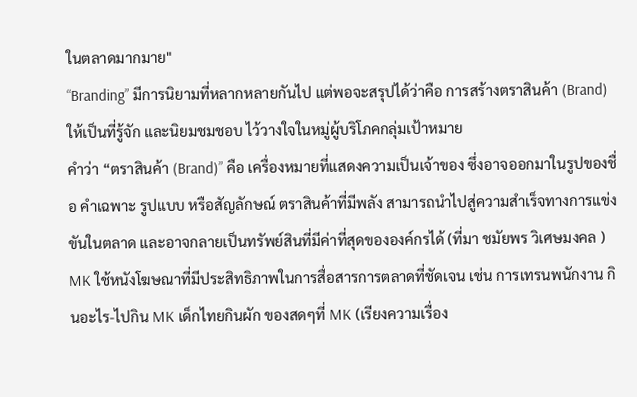ในตลาดมากมาย"
“Branding” มีการนิยามที่หลากหลายกันไป แต่พอจะสรุปได้ว่าคือ การสร้างตราสินค้า (Brand) ให้เป็นที่รู้จัก และนิยมชมชอบ ไว้วางใจในหมู่ผู้บริโภคกลุ่มเป้าหมาย
คำว่า “ตราสินค้า (Brand)” คือ เครื่องหมายที่แสดงความเป็นเจ้าของ ซึ่งอาจออกมาในรูปของชื่อ คำเฉพาะ รูปแบบ หรือสัญลักษณ์ ตราสินค้าที่มีพลัง สามารถนำไปสู่ความสำเร็จทางการแข่งขันในตลาด และอาจกลายเป็นทรัพย์สินที่มีค่าที่สุดขององค์กรได้ (ที่มา ชมัยพร วิเศษมงคล )
MK ใช้หนังโฆษณาที่มีประสิทธิภาพในการสื่อสารการตลาดที่ชัดเจน เช่น การเทรนพนักงาน กินอะไร-ไปกิน MK เด็กไทยกินผัก ของสดๆที่ MK (เรียงความเรื่อง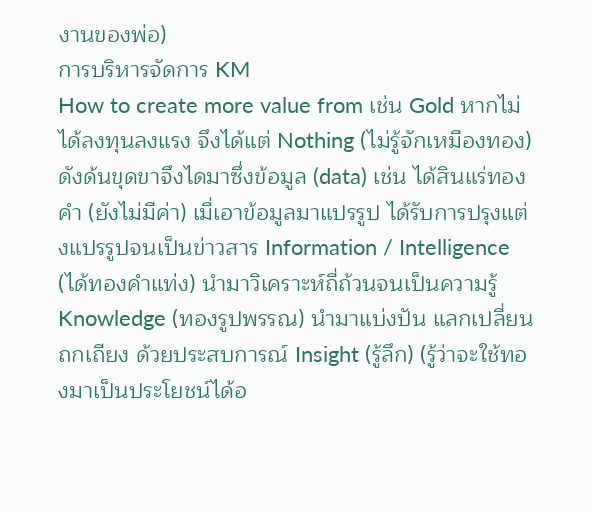งานของพ่อ)
การบริหารจัดการ KM
How to create more value from เช่น Gold หากไม่ได้ลงทุนลงแรง จึงได้แต่ Nothing (ไม่รู้จักเหมืองทอง) ดังด้นขุดขาจึงไดมาซึ่งข้อมูล (data) เช่น ได้สินแร่ทองคำ (ยังไม่มีค่า) เมื่เอาข้อมูลมาแปรรูป ได้รับการปรุงแต่งแปรรูปจนเป็นข่าวสาร Information / Intelligence (ได้ทองคำแท่ง) นำมาวิเคราะห์ถี่ถ้วนจนเป็นความรู้ Knowledge (ทองรูปพรรณ) นำมาแบ่งปัน แลกเปลี่ยน ถกเถียง ด้วยประสบการณ์ Insight (รู้ลึก) (รู้ว่าจะใช้ทองมาเป็นประโยชน์ได้อ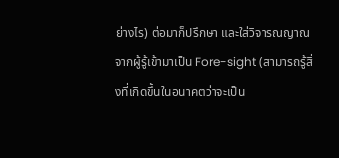ย่างไร) ต่อมาก็ปรึกษา และใส่วิจารณญาณจากผู้รู้เข้ามาเป็น Fore-sight (สามารถรู้สิ่งที่เกิดขึ้นในอนาคตว่าจะเป็น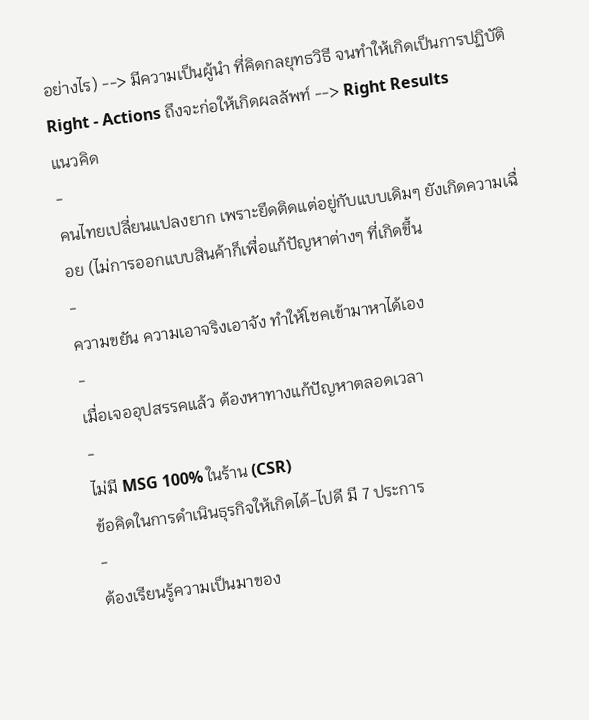อย่างไร) --> มีความเป็นผู้นำ ที่คิดกลยุทธวิธี จนทำให้เกิดเป็นการปฏิบัติ Right - Actions ถึงจะก่อให้เกิดผลลัพท์ --> Right Results
แนวคิด
-
คนไทยเปลี่ยนแปลงยาก เพราะยึดติดแต่อยู่กับแบบเดิมๆ ยังเกิดความเฉื่อย (ไม่การออกแบบสินค้าก็เพื่อแก้ปัญหาต่างๆ ที่เกิดขึ้น
-
ความขยัน ความเอาจริงเอาจัง ทำให้โชคเข้ามาหาได้เอง
-
เมื่อเจออุปสรรคแล้ว ต้องหาทางแก้ปัญหาตลอดเวลา
-
ไม่มี MSG 100% ในร้าน (CSR)
ข้อคิดในการดำเนินธุรกิจให้เกิดได้-ไปดี มี 7 ประการ
-
ต้องเรียนรู้ความเป็นมาของ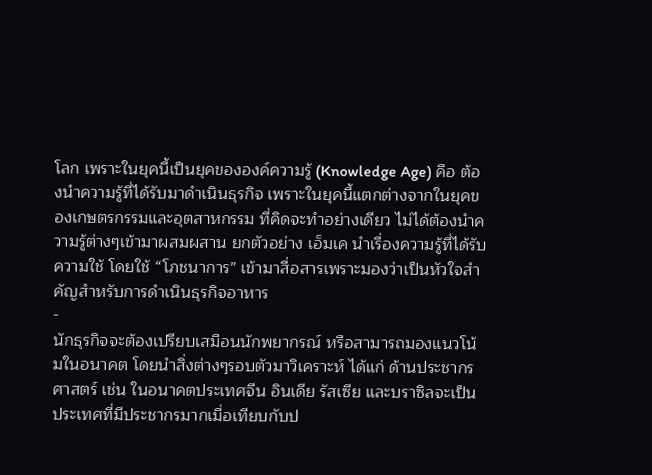โลก เพราะในยุคนี้เป็นยุคขององค์ความรู้ (Knowledge Age) คือ ต้องนำความรู้ที่ได้รับมาดำเนินธุรกิจ เพราะในยุคนี้แตกต่างจากในยุคของเกษตรกรรมและอุตสาหกรรม ที่คิดจะทำอย่างเดียว ไม่ได้ต้องนำความรู้ต่างๆเข้ามาผสมผสาน ยกตัวอย่าง เอ็มเค นำเรื่องความรู้ที่ได้รับความใช้ โดยใช้ “โภชนาการ” เข้ามาสื่อสารเพราะมองว่าเป็นหัวใจสำคัญสำหรับการดำเนินธุรกิจอาหาร
-
นักธุรกิจจะต้องเปรียบเสมือนนักพยากรณ์ หรือสามารถมองแนวโน้มในอนาคต โดยนำสิ่งต่างๆรอบตัวมาวิเคราะห์ ได้แก่ ด้านประชากรศาสตร์ เช่น ในอนาคตประเทศจีน อินเดีย รัสเซีย และบราซิลจะเป็นประเทศที่มีประชากรมากเมื่อเทียบกับป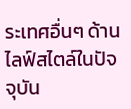ระเทศอื่นๆ ด้านไลฟ์สไตล์ในปัจจุบัน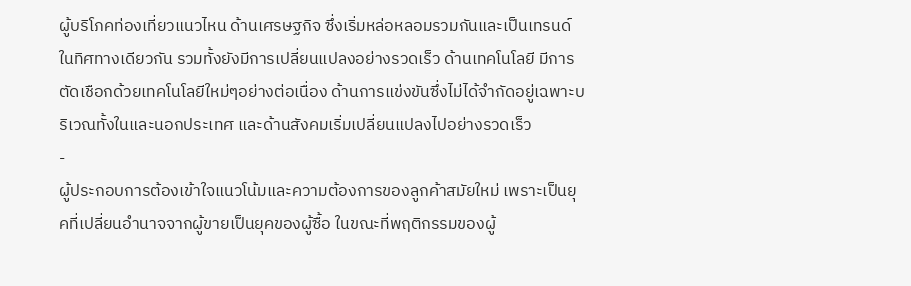ผู้บริโภคท่องเที่ยวแนวไหน ด้านเศรษฐกิจ ซึ่งเริ่มหล่อหลอมรวมกันและเป็นเทรนด์ในทิศทางเดียวกัน รวมทั้งยังมีการเปลี่ยนแปลงอย่างรวดเร็ว ด้านเทคโนโลยี มีการตัดเชือกด้วยเทคโนโลยีใหม่ๆอย่างต่อเนื่อง ด้านการแข่งขันซึ่งไม่ได้จำกัดอยู่เฉพาะบริเวณทั้งในและนอกประเทศ และด้านสังคมเริ่มเปลี่ยนแปลงไปอย่างรวดเร็ว
-
ผู้ประกอบการต้องเข้าใจแนวโน้มและความต้องการของลูกค้าสมัยใหม่ เพราะเป็นยุคที่เปลี่ยนอำนาจจากผู้ขายเป็นยุคของผู้ซื้อ ในขณะที่พฤติกรรมของผู้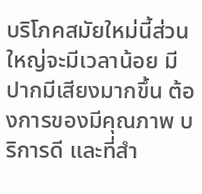บริโภคสมัยใหม่นี้ส่วนใหญ่จะมีเวลาน้อย มีปากมีเสียงมากขึ้น ต้องการของมีคุณภาพ บริการดี และที่สำ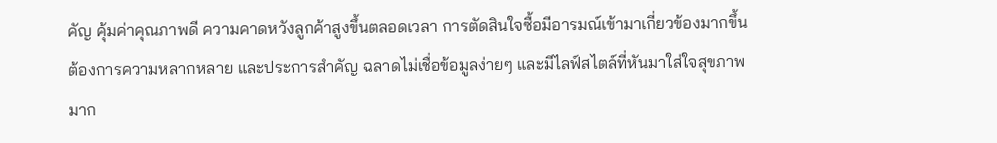คัญ คุ้มค่าคุณภาพดี ความคาดหวังลูกค้าสูงขึ้นตลอดเวลา การตัดสินใจซื้อมีอารมณ์เข้ามาเกี่ยวข้องมากขึ้น ต้องการความหลากหลาย และประการสำคัญ ฉลาดไม่เชื่อข้อมูลง่ายๆ และมีไลฟ์สไตล์ที่หันมาใส่ใจสุขภาพมาก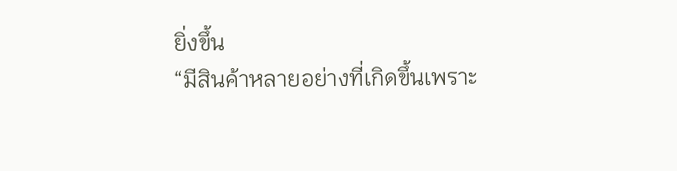ยิ่งขึ้น
“มีสินค้าหลายอย่างที่เกิดขึ้นเพราะ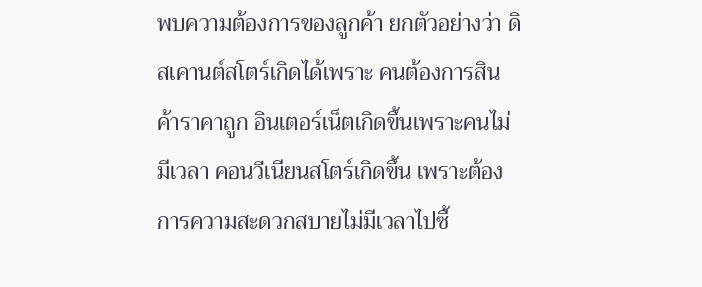พบความต้องการของลูกค้า ยกตัวอย่างว่า ดิสเคานต์สโตร์เกิดได้เพราะ คนต้องการสินค้าราคาถูก อินเตอร์เน็ตเกิดขึ้นเพราะคนไม่มีเวลา คอนวีเนียนสโตร์เกิดขึ้น เพราะต้องการความสะดวกสบายไม่มีเวลาไปซื้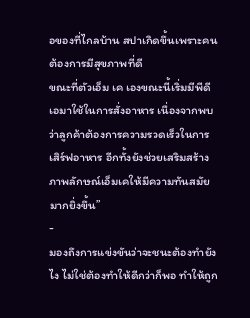อของที่ไกลบ้าน สปาเกิดขึ้นเพราะคนต้องการมีสุขภาพที่ดี
ขณะที่ตัวเอ็ม เค เองขณะนี้เริ่มมีพีดีเอมาใช้ในการสั่งอาหาร เนื่องจากพบว่าลูกค้าต้องการความรวดเร็วในการเสิร์ฟอาหาร อีกทั้งยังช่วยเสริมสร้างภาพลักษณ์เอ็มเคให้มีความทันสมัยมากยิ่งขึ้น”
-
มองถึงการแข่งขันว่าจะชนะต้องทำยังไง ไม่ใช่ต้องทำให้ดีกว่าก็พอ ทำให้ถูก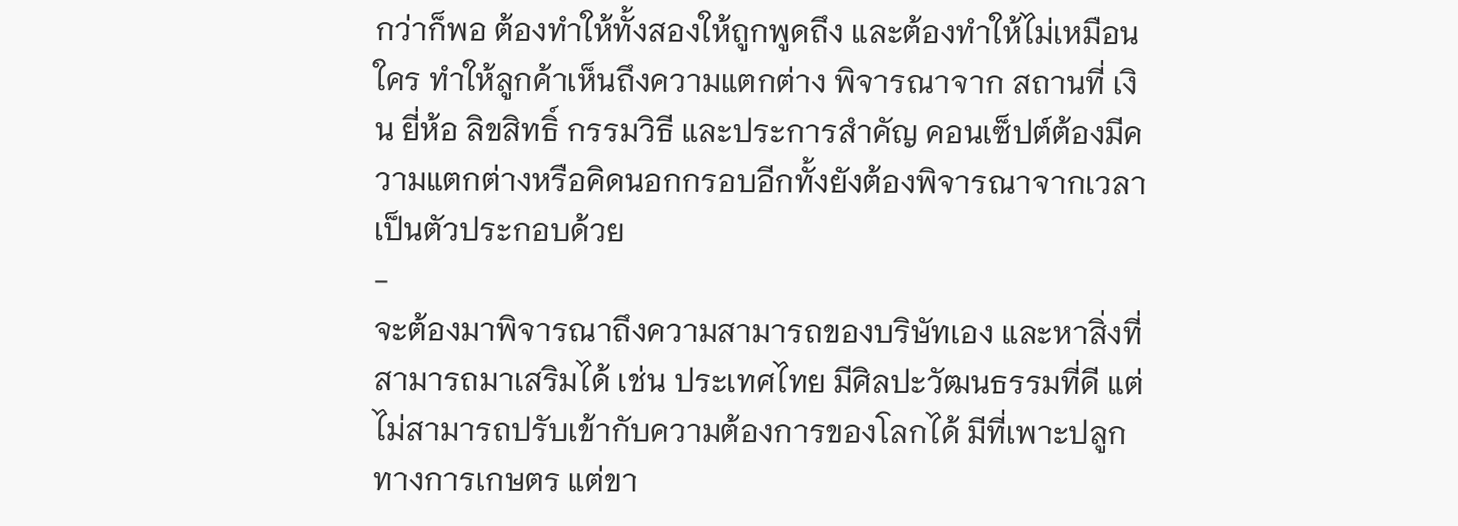กว่าก็พอ ต้องทำให้ทั้งสองให้ถูกพูดถึง และต้องทำให้ไม่เหมือนใคร ทำให้ลูกค้าเห็นถึงความแตกต่าง พิจารณาจาก สถานที่ เงิน ยี่ห้อ ลิขสิทธิ์ กรรมวิธี และประการสำคัญ คอนเซ็ปต์ต้องมีความแตกต่างหรือคิดนอกกรอบอีกทั้งยังต้องพิจารณาจากเวลาเป็นตัวประกอบด้วย
-
จะต้องมาพิจารณาถึงความสามารถของบริษัทเอง และหาสิ่งที่สามารถมาเสริมได้ เช่น ประเทศไทย มีศิลปะวัฒนธรรมที่ดี แต่ไม่สามารถปรับเข้ากับความต้องการของโลกได้ มีที่เพาะปลูกทางการเกษตร แต่ขา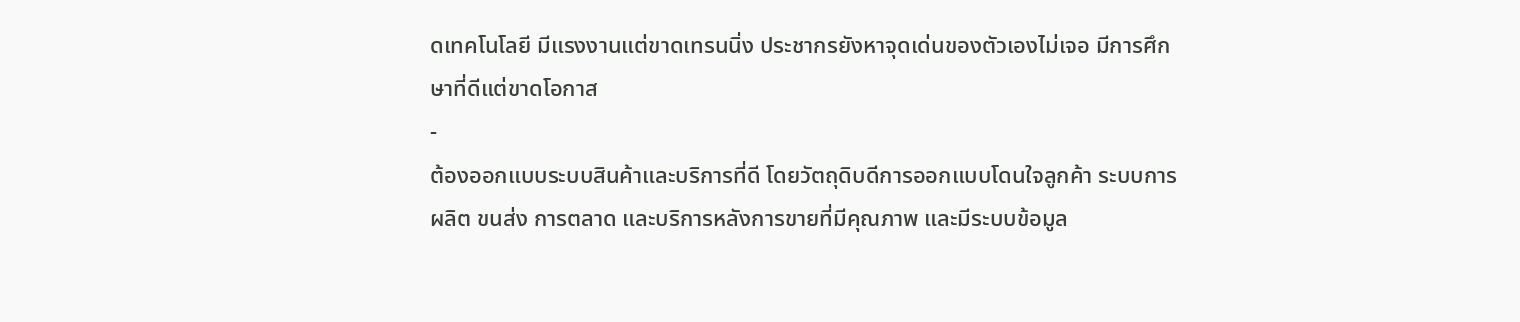ดเทคโนโลยี มีแรงงานแต่ขาดเทรนนิ่ง ประชากรยังหาจุดเด่นของตัวเองไม่เจอ มีการศึกษาที่ดีแต่ขาดโอกาส
-
ต้องออกแบบระบบสินค้าและบริการที่ดี โดยวัตถุดิบดีการออกแบบโดนใจลูกค้า ระบบการผลิต ขนส่ง การตลาด และบริการหลังการขายที่มีคุณภาพ และมีระบบข้อมูล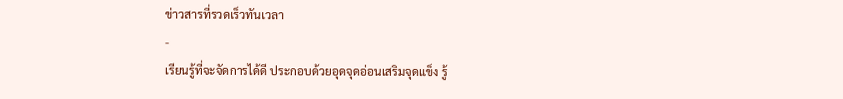ข่าวสารที่รวดเร็วทันเวลา
-
เรียนรู้ที่จะจัดการได้ดี ประกอบด้วยอุดจุดอ่อนเสริมจุดแข็ง รู้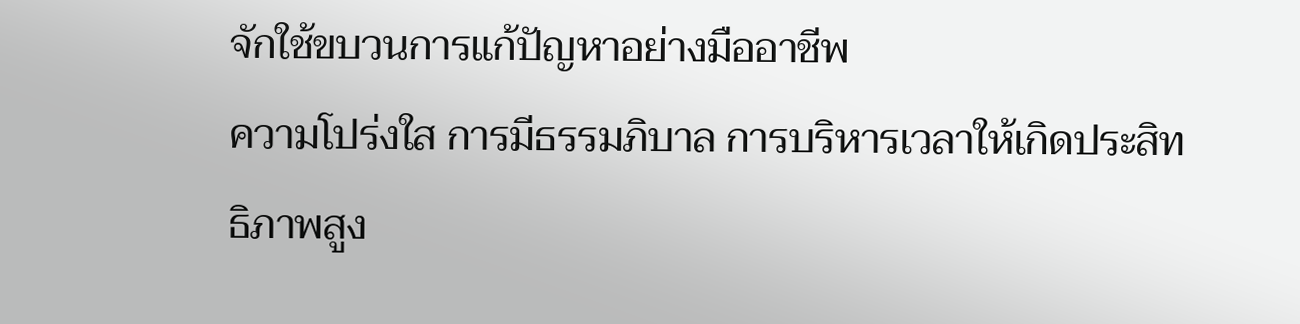จักใช้ขบวนการแก้ปัญหาอย่างมืออาชีพ
ความโปร่งใส การมีธรรมภิบาล การบริหารเวลาให้เกิดประสิทธิภาพสูง